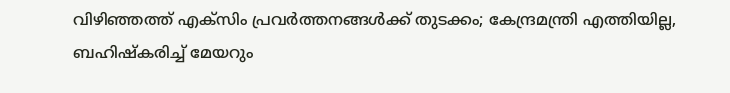വിഴിഞ്ഞത്ത് എക്‌സിം പ്രവര്‍ത്തനങ്ങള്‍ക്ക് തുടക്കം; കേന്ദ്രമന്ത്രി എത്തിയില്ല, ബഹിഷ്‌കരിച്ച് മേയറും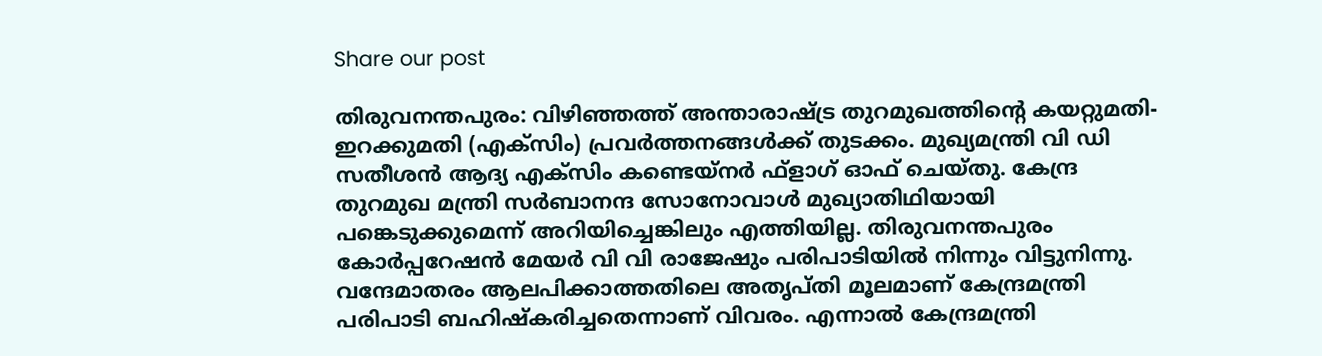Share our post

തിരുവനന്തപുരം: വിഴിഞ്ഞത്ത് അന്താരാഷ്ട്ര തുറമുഖത്തിന്റെ കയറ്റുമതി-ഇറക്കുമതി (എക്‌സിം) പ്രവര്‍ത്തനങ്ങള്‍ക്ക് തുടക്കം. മുഖ്യമന്ത്രി വി ഡി സതീശന്‍ ആദ്യ എക്‌സിം കണ്ടെയ്‌നര്‍ ഫ്‌ളാഗ് ഓഫ് ചെയ്തു. കേന്ദ്ര തുറമുഖ മന്ത്രി സര്‍ബാനന്ദ സോനോവാള്‍ മുഖ്യാതിഥിയായി പങ്കെടുക്കുമെന്ന് അറിയിച്ചെങ്കിലും എത്തിയില്ല. തിരുവനന്തപുരം കോര്‍പ്പറേഷന്‍ മേയര്‍ വി വി രാജേഷും പരിപാടിയില്‍ നിന്നും വിട്ടുനിന്നു. വന്ദേമാതരം ആലപിക്കാത്തതിലെ അതൃപ്തി മൂലമാണ് കേന്ദ്രമന്ത്രി പരിപാടി ബഹിഷ്‌കരിച്ചതെന്നാണ് വിവരം. എന്നാല്‍ കേന്ദ്രമന്ത്രി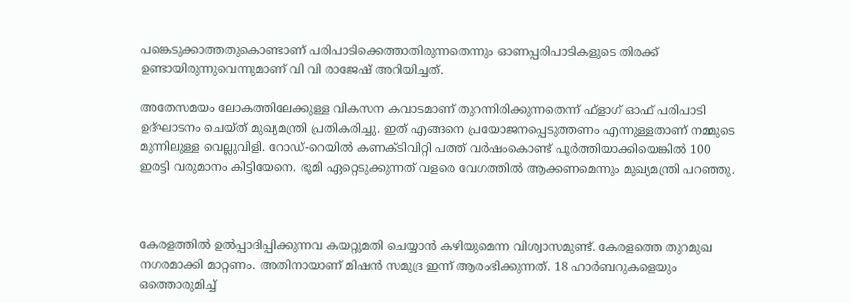പങ്കെടുക്കാത്തതുകൊണ്ടാണ് പരിപാടിക്കെത്താതിരുന്നതെന്നും ഓണപ്പരിപാടികളുടെ തിരക്ക് ഉണ്ടായിരുന്നുവെന്നുമാണ് വി വി രാജേഷ് അറിയിച്ചത്.

അതേസമയം ലോകത്തിലേക്കുള്ള വികസന കവാടമാണ് തുറന്നിരിക്കുന്നതെന്ന് ഫ്‌ളാഗ് ഓഫ് പരിപാടി ഉദ്ഘാടനം ചെയ്ത് മുഖ്യമന്ത്രി പ്രതികരിച്ചു. ഇത് എങ്ങനെ പ്രയോജനപ്പെടുത്തണം എന്നുള്ളതാണ് നമ്മുടെ മുന്നിലുള്ള വെല്ലുവിളി. റോഡ്-റെയില്‍ കണക്ടിവിറ്റി പത്ത് വര്‍ഷംകൊണ്ട് പൂര്‍ത്തിയാക്കിയെങ്കില്‍ 100 ഇരട്ടി വരുമാനം കിട്ടിയേനെ. ഭൂമി ഏറ്റെടുക്കുന്നത് വളരെ വേഗത്തില്‍ ആക്കണമെന്നും മുഖ്യമന്ത്രി പറഞ്ഞു.



കേരളത്തില്‍ ഉല്‍പ്പാദിപ്പിക്കുന്നവ കയറ്റുമതി ചെയ്യാന്‍ കഴിയുമെന്ന വിശ്വാസമുണ്ട്. കേരളത്തെ തുറമുഖ നഗരമാക്കി മാറ്റണം. അതിനായാണ് മിഷന്‍ സമുദ്ര ഇന്ന് ആരംഭിക്കുന്നത്. 18 ഹാര്‍ബറുകളെയും ഒത്തൊരുമിച്ച്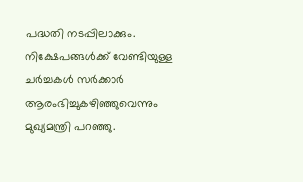പദ്ധതി നടപ്പിലാക്കും. നിക്ഷേപങ്ങള്‍ക്ക് വേണ്ടിയുള്ള ചര്‍ച്ചകള്‍ സര്‍ക്കാര്‍ ആരംഭിച്ചുകഴിഞ്ഞുവെന്നും മുഖ്യമന്ത്രി പറഞ്ഞു.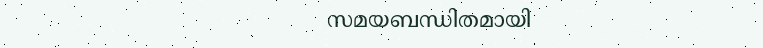സമയബന്ധിതമായി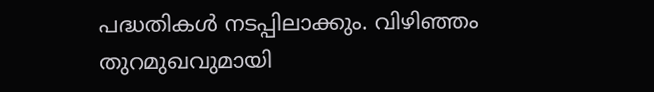പദ്ധതികള്‍ നടപ്പിലാക്കും. വിഴിഞ്ഞം തുറമുഖവുമായി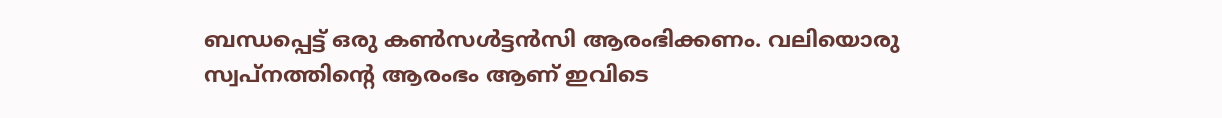ബന്ധപ്പെട്ട് ഒരു കണ്‍സള്‍ട്ടന്‍സി ആരംഭിക്കണം. വലിയൊരു സ്വപ്നത്തിന്റെ ആരംഭം ആണ് ഇവിടെ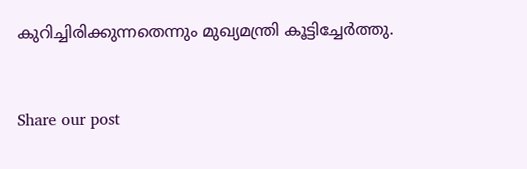കുറിച്ചിരിക്കുന്നതെന്നും മുഖ്യമന്ത്രി കൂട്ടിച്ചേര്‍ത്തു.


Share our post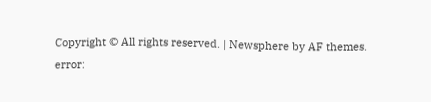Copyright © All rights reserved. | Newsphere by AF themes.
error: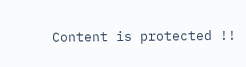Content is protected !!